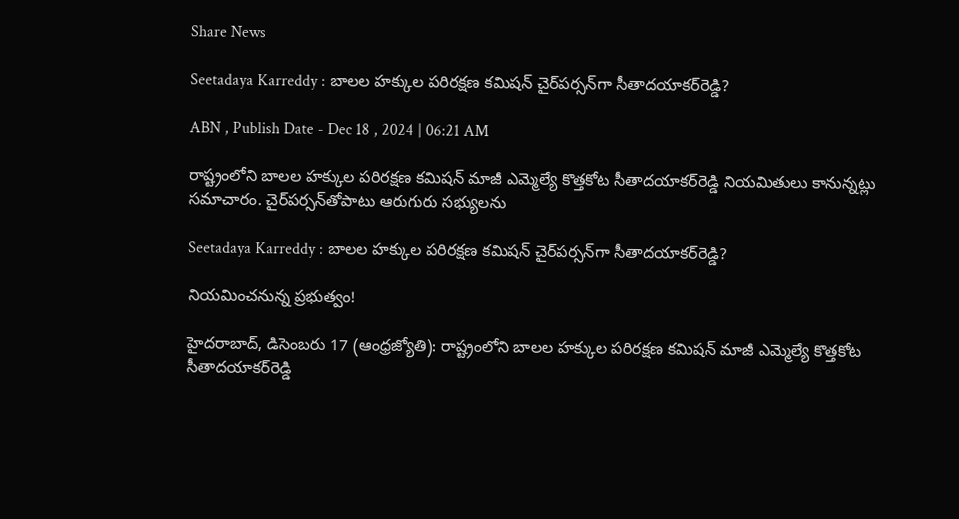Share News

Seetadaya Karreddy : బాలల హక్కుల పరిరక్షణ కమిషన్‌ చైర్‌పర్సన్‌గా సీతాదయాకర్‌రెడ్డి?

ABN , Publish Date - Dec 18 , 2024 | 06:21 AM

రాష్ట్రంలోని బాలల హక్కుల పరిరక్షణ కమిషన్‌ మాజీ ఎమ్మెల్యే కొత్తకోట సీతాదయాకర్‌రెడ్డి నియమితులు కానున్నట్లు సమాచారం. చైర్‌పర్సన్‌తోపాటు ఆరుగురు సభ్యులను

Seetadaya Karreddy : బాలల హక్కుల పరిరక్షణ కమిషన్‌ చైర్‌పర్సన్‌గా సీతాదయాకర్‌రెడ్డి?

నియమించనున్న ప్రభుత్వం!

హైదరాబాద్‌, డిసెంబరు 17 (ఆంధ్రజ్యోతి): రాష్ట్రంలోని బాలల హక్కుల పరిరక్షణ కమిషన్‌ మాజీ ఎమ్మెల్యే కొత్తకోట సీతాదయాకర్‌రెడ్డి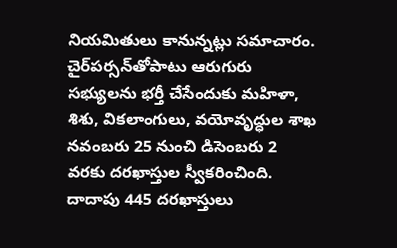నియమితులు కానున్నట్లు సమాచారం. చైర్‌పర్సన్‌తోపాటు ఆరుగురు సభ్యులను భర్తీ చేసేందుకు మహిళా, శిశు, వికలాంగులు, వయోవృద్ధుల శాఖ నవంబరు 25 నుంచి డిసెంబరు 2 వరకు దరఖాస్తుల స్వీకరించింది. దాదాపు 445 దరఖాస్తులు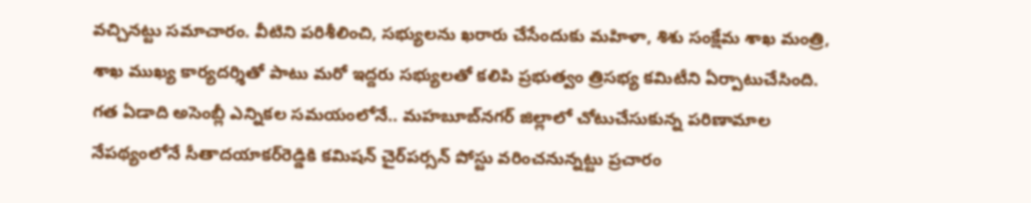వచ్చినట్టు సమాచారం. వీటిని పరిశీలించి, సభ్యులను ఖరారు చేసేందుకు మహిళా, శిశు సంక్షేమ శాఖ మంత్రి, శాఖ ముఖ్య కార్యదర్శితో పాటు మరో ఇద్దరు సభ్యులతో కలిపి ప్రభుత్వం త్రిసభ్య కమిటీని ఏర్పాటుచేసింది. గత ఏడాది అసెంబ్లీ ఎన్నికల సమయంలోనే.. మహబూబ్‌నగర్‌ జిల్లాలో చోటుచేసుకున్న పరిణామాల నేపథ్యంలోనే సీతాదయాకర్‌రెడ్డికి కమిషన్‌ చైర్‌పర్సన్‌ పోస్టు వరించనున్నట్టు ప్రచారం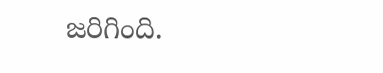జరిగింది.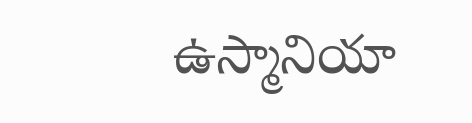ఉస్మానియా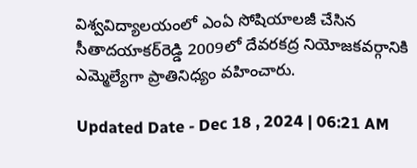విశ్వవిద్యాలయంలో ఎంఏ సోషియాలజీ చేసిన సీతాదయాకర్‌రెడ్డి 2009లో దేవరకద్ర నియోజకవర్గానికి ఎమ్మెల్యేగా ప్రాతినిధ్యం వహించారు.

Updated Date - Dec 18 , 2024 | 06:21 AM